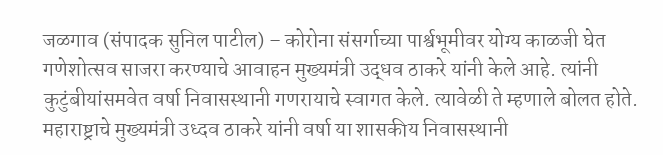जळगाव (संपादक सुनिल पाटील) – कोरोना संसर्गाच्या पार्श्वभूमीवर योग्य काळजी घेत गणेशोत्सव साजरा करण्याचे आवाहन मुख्यमंत्री उद्धव ठाकरे यांनी केले आहे. त्यांनी कुटुंबीयांसमवेत वर्षा निवासस्थानी गणरायाचे स्वागत केले. त्यावेळी ते म्हणाले बोलत होते.
महाराष्ट्राचे मुख्यमंत्री उध्दव ठाकरे यांनी वर्षा या शासकीय निवासस्थानी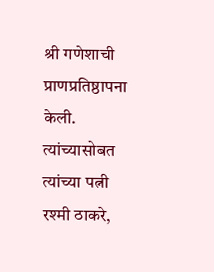श्री गणेशाची प्राणप्रतिष्ठापना केली. त्यांच्यासोबत त्यांच्या पत्नी रश्मी ठाकरे,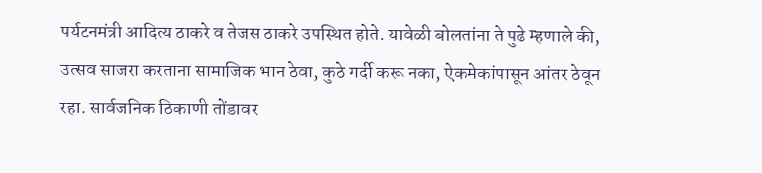पर्यटनमंत्री आदित्य ठाकरे व तेजस ठाकरे उपस्थित होते. यावेळी बोलतांना ते पुढे म्हणाले की, उत्सव साजरा करताना सामाजिक भान ठेवा, कुठे गर्दी करू नका, ऐकमेकांपासून आंतर ठेवून रहा. सार्वजनिक ठिकाणी तोंडावर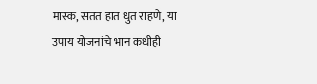मास्क, सतत हात धुत राहणे, या उपाय योजनांचे भान कधीही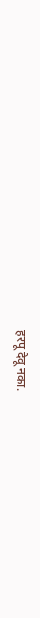हरपू देवू नका.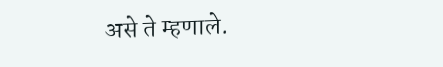असे ते म्हणाले.